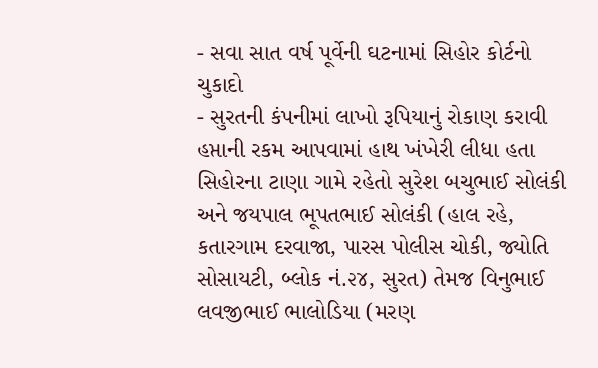- સવા સાત વર્ષ પૂર્વેની ઘટનામાં સિહોર કોર્ટનો ચુકાદો
- સુરતની કંપનીમાં લાખો રૂપિયાનું રોકાણ કરાવી હપ્તાની રકમ આપવામાં હાથ ખંખેરી લીધા હતા
સિહોરના ટાણા ગામે રહેતો સુરેશ બચુભાઈ સોલંકી અને જયપાલ ભૂપતભાઈ સોલંકી (હાલ રહે, કતારગામ દરવાજા, પારસ પોલીસ ચોકી, જ્યોતિ સોસાયટી, બ્લોક નં.૨૪, સુરત) તેમજ વિનુભાઈ લવજીભાઈ ભાલોડિયા (મરણ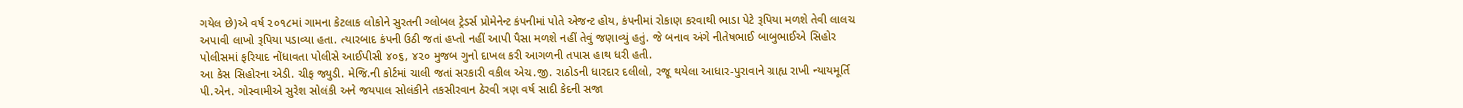ગયેલ છે)એ વર્ષ ૨૦૧૮માં ગામના કેટલાક લોકોને સુરતની ગ્લોબલ ટ્રેડર્સ પ્રોમેનેન્ટ કંપનીમાં પોતે એજન્ટ હોય, કંપનીમાં રોકાણ કરવાથી ભાડા પેટે રૂપિયા મળશે તેવી લાલચ અપાવી લાખો રૂપિયા પડાવ્યા હતા. ત્યારબાદ કંપની ઉઠી જતાં હપ્તો નહીં આપી પૈસા મળશે નહીં તેવું જણાવ્યું હતું. જે બનાવ અંગે નીતેષભાઈ બાબુભાઈએ સિહોર પોલીસમાં ફરિયાદ નોંધાવતા પોલીસે આઈપીસી ૪૦૬, ૪૨૦ મુજબ ગુનો દાખલ કરી આગળની તપાસ હાથ ધરી હતી.
આ કેસ સિહોરના એડી. ચીફ જ્યુડી. મેજિ.ની કોર્ટમાં ચાલી જતાં સરકારી વકીલ એચ.જી. રાઠોડની ધારદાર દલીલો, રજૂ થયેલા આધાર-પુરાવાને ગ્રાહ્ય રાખી ન્યાયમૂર્તિ પી.એન. ગોસ્વામીએ સુરેશ સોલંકી અને જયપાલ સોલંકીને તકસીરવાન ઠેરવી ત્રણ વર્ષ સાદી કેદની સજા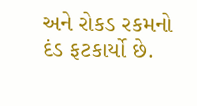અને રોકડ રકમનો દંડ ફટકાર્યો છે.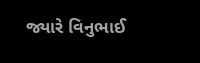જ્યારે વિનુભાઈ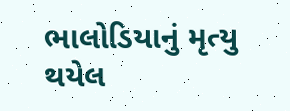ભાલોડિયાનું મૃત્યુ થયેલ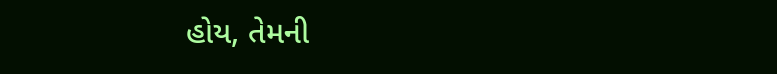હોય, તેમની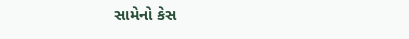સામેનો કેસ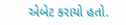એબેટ કરાયો હતો.